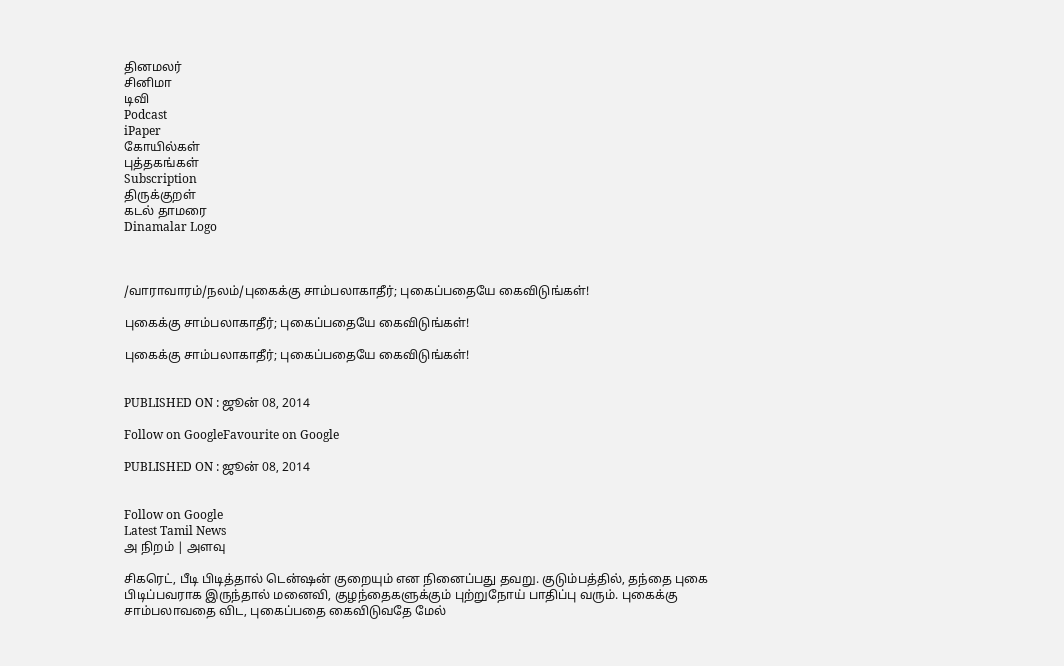தினமலர்
சினிமா
டிவி
Podcast
iPaper
கோயில்கள்
புத்தகங்கள்
Subscription
திருக்குறள்
கடல் தாமரை
Dinamalar Logo



/வாராவாரம்/நலம்/புகைக்கு சாம்பலாகாதீர்; புகைப்பதையே கைவிடுங்கள்!

புகைக்கு சாம்பலாகாதீர்; புகைப்பதையே கைவிடுங்கள்!

புகைக்கு சாம்பலாகாதீர்; புகைப்பதையே கைவிடுங்கள்!


PUBLISHED ON : ஜூன் 08, 2014

Follow on GoogleFavourite on Google

PUBLISHED ON : ஜூன் 08, 2014


Follow on Google
Latest Tamil News
அ நிறம் | அளவு

சிகரெட், பீடி பிடித்தால் டென்ஷன் குறையும் என நினைப்பது தவறு. குடும்பத்தில், தந்தை புகை பிடிப்பவராக இருந்தால் மனைவி, குழந்தைகளுக்கும் புற்றுநோய் பாதிப்பு வரும். புகைக்கு சாம்பலாவதை விட, புகைப்பதை கைவிடுவதே மேல்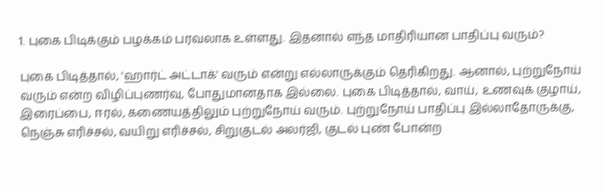1. புகை பிடிக்கும் பழக்கம் பரவலாக உள்ளது. இதனால் எந்த மாதிரியான பாதிப்பு வரும்?

புகை பிடித்தால், 'ஹார்ட் அட்டாக்' வரும் என்று எல்லாருக்கும் தெரிகிறது. ஆனால், புற்றுநோய் வரும் என்ற விழிப்புணர்வு, போதுமானதாக இல்லை. புகை பிடித்தால், வாய், உணவுக் குழாய், இரைப்பை, ஈரல், கணையத்திலும் புற்றுநோய் வரும். புற்றுநோய் பாதிப்பு இல்லாதோருக்கு, நெஞ்சு எரிச்சல், வயிறு எரிச்சல், சிறுகுடல் அலர்ஜி, குடல் புண் போன்ற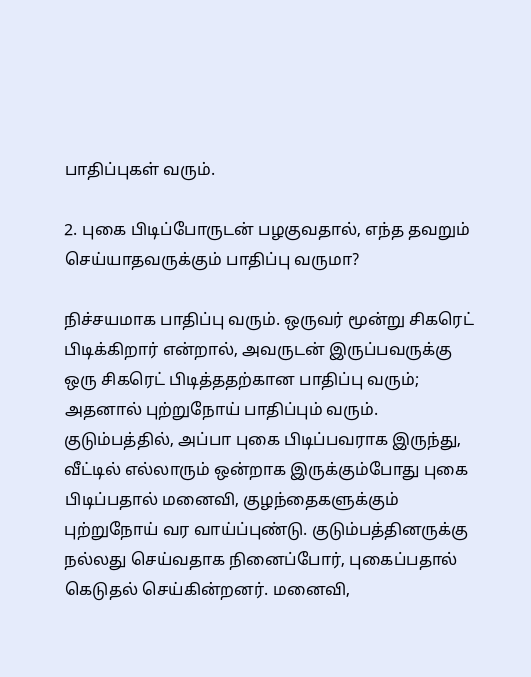பாதிப்புகள் வரும்.

2. புகை பிடிப்போருடன் பழகுவதால், எந்த தவறும் செய்யாதவருக்கும் பாதிப்பு வருமா?

நிச்சயமாக பாதிப்பு வரும். ஒருவர் மூன்று சிகரெட் பிடிக்கிறார் என்றால், அவருடன் இருப்பவருக்கு ஒரு சிகரெட் பிடித்ததற்கான பாதிப்பு வரும்; அதனால் புற்றுநோய் பாதிப்பும் வரும். குடும்பத்தில், அப்பா புகை பிடிப்பவராக இருந்து, வீட்டில் எல்லாரும் ஒன்றாக இருக்கும்போது புகை பிடிப்பதால் மனைவி, குழந்தைகளுக்கும் புற்றுநோய் வர வாய்ப்புண்டு. குடும்பத்தினருக்கு நல்லது செய்வதாக நினைப்போர், புகைப்பதால் கெடுதல் செய்கின்றனர். மனைவி,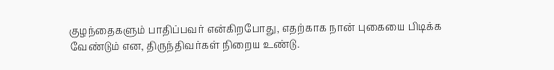குழந்தைகளும் பாதிப்பவர் என்கிறபோது, எதற்காக நான் புகையை பிடிக்க வேண்டும் என, திருந்திவர்கள் நிறைய உண்டு.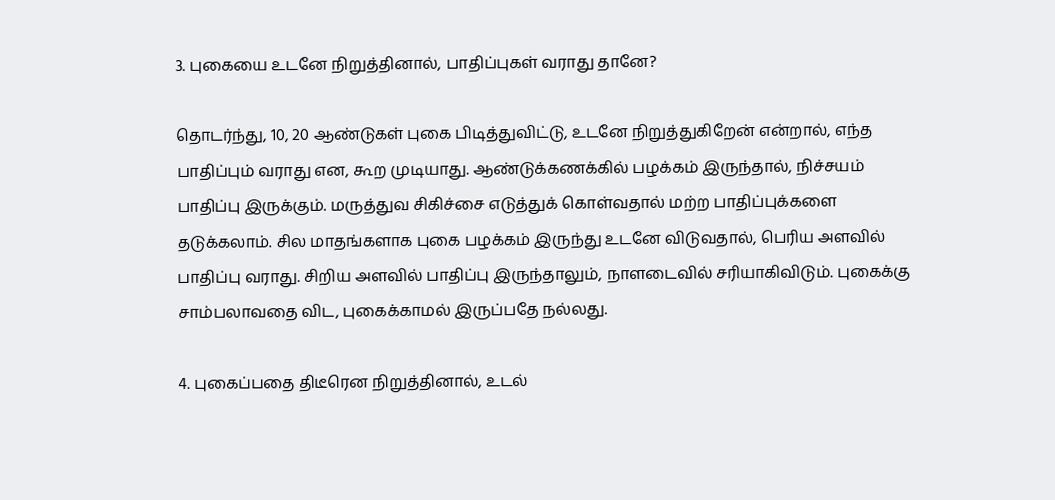3. புகையை உடனே நிறுத்தினால், பாதிப்புகள் வராது தானே?

தொடர்ந்து, 10, 20 ஆண்டுகள் புகை பிடித்துவிட்டு, உடனே நிறுத்துகிறேன் என்றால், எந்த பாதிப்பும் வராது என, கூற முடியாது. ஆண்டுக்கணக்கில் பழக்கம் இருந்தால், நிச்சயம் பாதிப்பு இருக்கும். மருத்துவ சிகிச்சை எடுத்துக் கொள்வதால் மற்ற பாதிப்புக்களை தடுக்கலாம். சில மாதங்களாக புகை பழக்கம் இருந்து உடனே விடுவதால், பெரிய அளவில் பாதிப்பு வராது. சிறிய அளவில் பாதிப்பு இருந்தாலும், நாளடைவில் சரியாகிவிடும். புகைக்கு சாம்பலாவதை விட, புகைக்காமல் இருப்பதே நல்லது.

4. புகைப்பதை திடீரென நிறுத்தினால், உடல்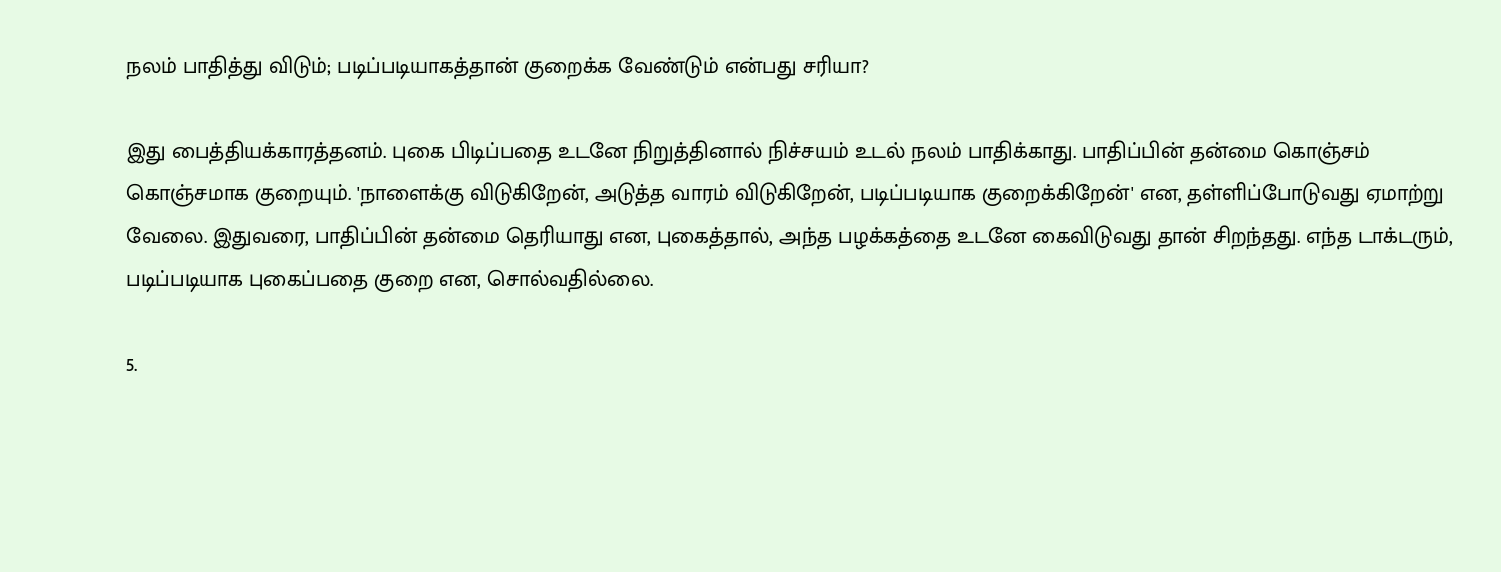நலம் பாதித்து விடும்; படிப்படியாகத்தான் குறைக்க வேண்டும் என்பது சரியா?

இது பைத்தியக்காரத்தனம். புகை பிடிப்பதை உடனே நிறுத்தினால் நிச்சயம் உடல் நலம் பாதிக்காது. பாதிப்பின் தன்மை கொஞ்சம் கொஞ்சமாக குறையும். 'நாளைக்கு விடுகிறேன், அடுத்த வாரம் விடுகிறேன், படிப்படியாக குறைக்கிறேன்' என, தள்ளிப்போடுவது ஏமாற்று வேலை. இதுவரை, பாதிப்பின் தன்மை தெரியாது என, புகைத்தால், அந்த பழக்கத்தை உடனே கைவிடுவது தான் சிறந்தது. எந்த டாக்டரும், படிப்படியாக புகைப்பதை குறை என, சொல்வதில்லை.

5.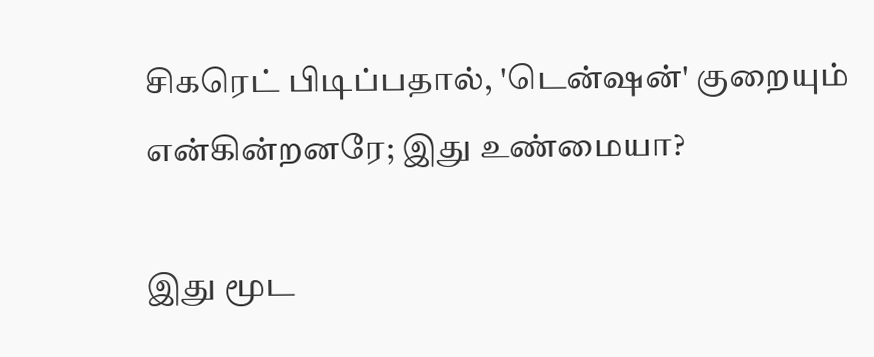சிகரெட் பிடிப்பதால், 'டென்ஷன்' குறையும் என்கின்றனரே; இது உண்மையா?

இது மூட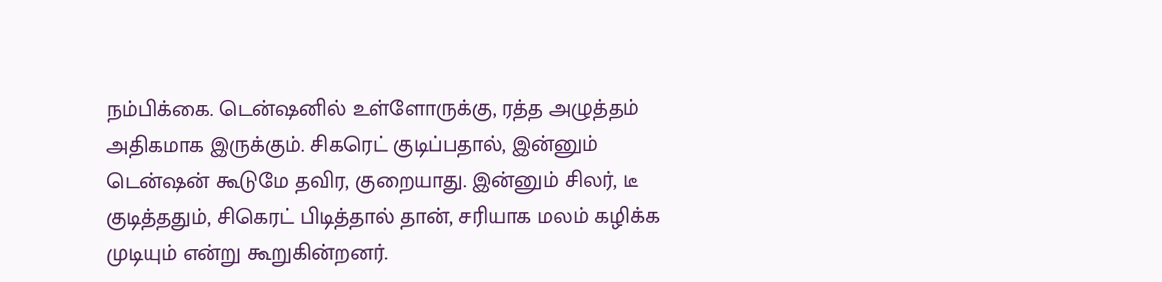நம்பிக்கை. டென்ஷனில் உள்ளோருக்கு, ரத்த அழுத்தம் அதிகமாக இருக்கும். சிகரெட் குடிப்பதால், இன்னும் டென்ஷன் கூடுமே தவிர, குறையாது. இன்னும் சிலர், டீ குடித்ததும், சிகெரட் பிடித்தால் தான், சரியாக மலம் கழிக்க முடியும் என்று கூறுகின்றனர்.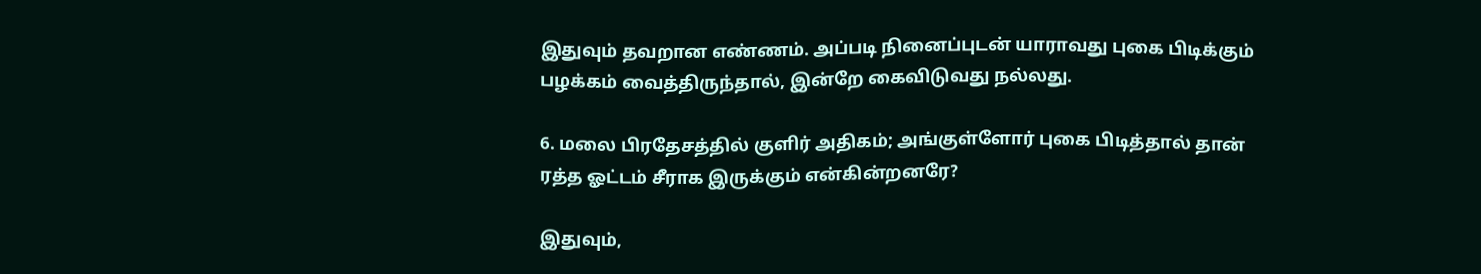இதுவும் தவறான எண்ணம். அப்படி நினைப்புடன் யாராவது புகை பிடிக்கும் பழக்கம் வைத்திருந்தால், இன்றே கைவிடுவது நல்லது.

6. மலை பிரதேசத்தில் குளிர் அதிகம்; அங்குள்ளோர் புகை பிடித்தால் தான் ரத்த ஓட்டம் சீராக இருக்கும் என்கின்றனரே?

இதுவும்,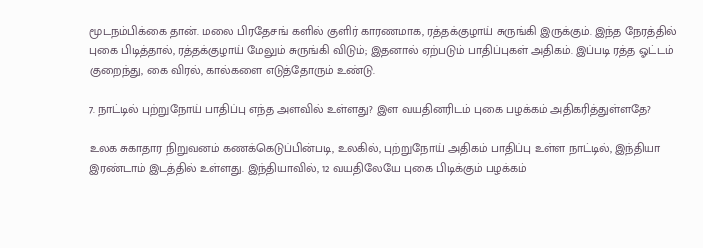மூடநம்பிக்கை தான். மலை பிரதேசங் களில் குளிர் காரணமாக, ரத்தக்குழாய் சுருங்கி இருக்கும். இந்த நேரத்தில் புகை பிடித்தால், ரத்தக்குழாய் மேலும் சுருங்கி விடும்; இதனால் ஏற்படும் பாதிப்புகள் அதிகம். இப்படி ரத்த ஓட்டம் குறைந்து, கை விரல், கால்களை எடுத்தோரும் உண்டு.

7. நாட்டில் புற்றுநோய் பாதிப்பு எந்த அளவில் உள்ளது? இள வயதினரிடம் புகை பழக்கம் அதிகரித்துள்ளதே?

உலக சுகாதார நிறுவனம் கணக்கெடுப்பின்படி, உலகில், புற்றுநோய் அதிகம் பாதிப்பு உள்ள நாட்டில், இந்தியா இரண்டாம் இடத்தில் உள்ளது. இந்தியாவில், 12 வயதிலேயே புகை பிடிக்கும் பழக்கம்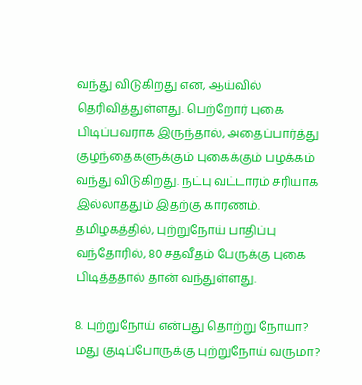வந்து விடுகிறது என, ஆய்வில் தெரிவித்துள்ளது. பெற்றோர் புகை பிடிப்பவராக இருந்தால், அதைப்பார்த்து குழந்தைகளுக்கும் புகைக்கும் பழக்கம் வந்து விடுகிறது. நட்பு வட்டாரம் சரியாக இல்லாததும் இதற்கு காரணம். தமிழகத்தில், புற்றுநோய் பாதிப்பு வந்தோரில், 80 சதவீதம் பேருக்கு புகை பிடித்ததால் தான் வந்துள்ளது.

8. புற்றுநோய் என்பது தொற்று நோயா? மது குடிப்போருக்கு புற்றுநோய் வருமா?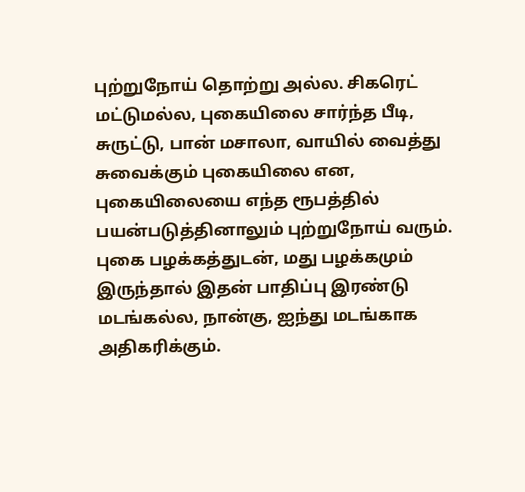புற்றுநோய் தொற்று அல்ல. சிகரெட் மட்டுமல்ல, புகையிலை சார்ந்த பீடி, சுருட்டு, பான் மசாலா, வாயில் வைத்து சுவைக்கும் புகையிலை என, புகையிலையை எந்த ரூபத்தில் பயன்படுத்தினாலும் புற்றுநோய் வரும். புகை பழக்கத்துடன், மது பழக்கமும் இருந்தால் இதன் பாதிப்பு இரண்டு மடங்கல்ல, நான்கு, ஐந்து மடங்காக அதிகரிக்கும்.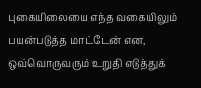புகையிலையை எந்த வகையிலும் பயன்படுத்த மாட்டேன் என, ஒவ்வொருவரும் உறுதி எடுத்துக்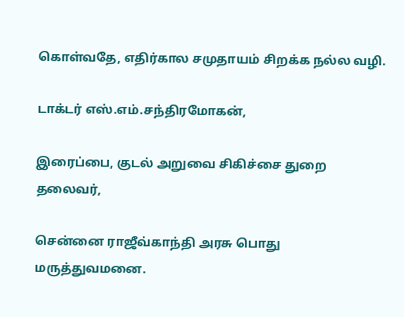கொள்வதே, எதிர்கால சமுதாயம் சிறக்க நல்ல வழி.

டாக்டர் எஸ்.எம்.சந்திரமோகன்,

இரைப்பை, குடல் அறுவை சிகிச்சை துறை தலைவர்,

சென்னை ராஜீவ்காந்தி அரசு பொது மருத்துவமனை.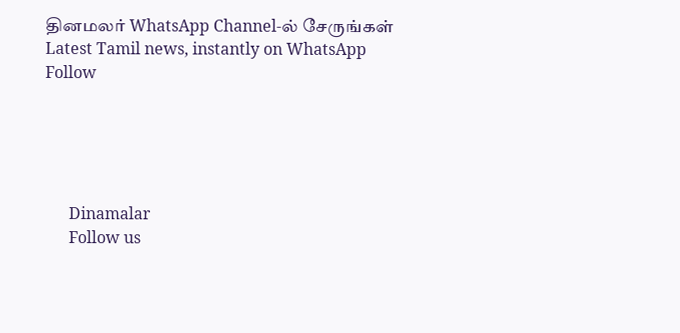தினமலர் WhatsApp Channel-ல் சேருங்கள்
Latest Tamil news, instantly on WhatsApp
Follow





      Dinamalar
      Follow us